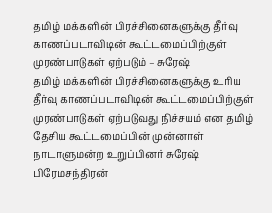தமிழ் மக்களின் பிரச்சினைகளுக்கு தீர்வு காணப்படாவிடின் கூட்டமைப்பிற்குள் முரண்பாடுகள் ஏற்படும் – சுரேஷ்
தமிழ் மக்களின் பிரச்சினைகளுக்கு உரிய தீர்வு காணப்படாவிடின் கூட்டமைப்பிற்குள் முரண்பாடுகள் ஏற்படுவது நிச்சயம் என தமிழ் தேசிய கூட்டமைப்பின் முன்னாள் நாடாளுமன்ற உறுப்பினர் சுரேஷ் பிரேமசந்திரன்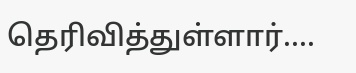தெரிவித்துள்ளார்....